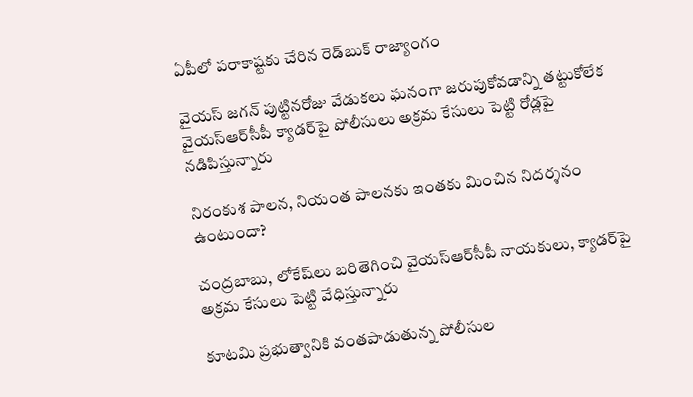ఏపీలో ప‌రాకాష్ట‌కు చేరిన రెడ్‌బుక్‌ రాజ్యాంగం

వైయస్ జగన్‌ పుట్టినరోజు వేడుకలు ఘనంగా జరుపుకోవడాన్ని తట్టుకోలేక వైయ‌స్ఆర్‌సీపీ క్యాడర్‌పై పోలీసులు అక్రమ కేసులు పెట్టి రోడ్లపై నడిపిస్తున్నారు

నిరంకుశ పాలన, నియంత పాలనకు ఇంతకు మించిన నిదర్శనం ఉంటుందా?

చంద్రబాబు, లోకేష్‌లు బరితెగించి వైయ‌స్ఆర్‌సీపీ నాయకులు, క్యాడర్‌పై అక్రమ కేసులు పెట్టి వేధిస్తున్నారు

కూటమి ప్రభుత్వానికి వంతపాడుతున్న పోలీసుల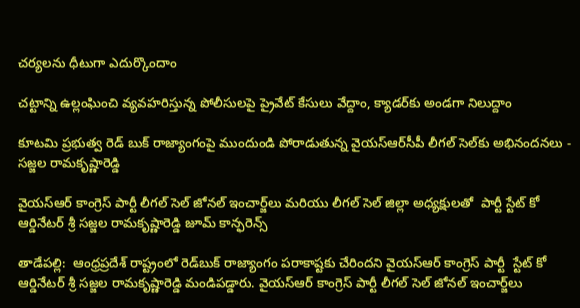చర్యలను ధీటుగా ఎదుర్కొందాం

చట్టాన్ని ఉల్లంఘించి వ్యవహరిస్తున్న పోలీసులపై ప్రైవేట్ కేసులు వేద్దాం, క్యాడర్‌కు అండగా నిలుద్దాం

కూటమి ప్రభుత్వ రెడ్ బుక్‌ రాజ్యాంగంపై ముందుండి పోరాడుతున్న వైయ‌స్ఆర్‌సీపీ లీగల్‌ సెల్‌కు అభినందనలు - సజ్జల రామకృష్ణారెడ్డి

వైయ‌స్ఆర్ కాంగ్రెస్‌ పార్టీ లీగల్‌ సెల్ జోనల్‌ ఇంచార్జ్‌లు మరియు లీగల్‌ సెల్‌ జిల్లా అధ్యక్షులతో  పార్టీ స్టేట్ కో ఆర్డినేటర్ శ్రీ సజ్జల రామకృష్ణారెడ్డి జూమ్‌ కాన్ఫరెన్స్

తాడేప‌ల్లి:  ఆంధ్ర‌ప్ర‌దేశ్ రాష్ట్రంలో రెడ్‌బుక్ రాజ్యాంగం ప‌రాకాష్ట‌కు చేరింద‌ని వైయ‌స్ఆర్ కాంగ్రెస్‌ పార్టీ  స్టేట్ కో ఆర్డినేటర్ శ్రీ సజ్జల రామకృష్ణారెడ్డి మండిప‌డ్డారు. వైయ‌స్ఆర్ కాంగ్రెస్‌ పార్టీ లీగల్‌ సెల్ జోనల్‌ ఇంచార్జ్‌లు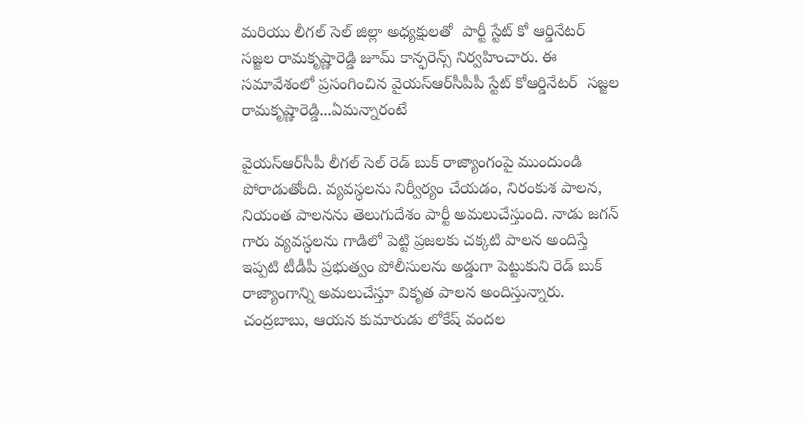మరియు లీగల్‌ సెల్‌ జిల్లా అధ్యక్షులతో  పార్టీ స్టేట్ కో ఆర్డినేటర్  సజ్జల రామకృష్ణారెడ్డి జూమ్‌ కాన్ఫరెన్స్ నిర్వ‌హించారు. ఈ సమావేశంలో ప్రసంగించిన వైయ‌స్ఆర్‌సీపీపీ స్టేట్‌ కోఆర్డినేటర్  సజ్జల రామకృష్ణారెడ్డి...ఏమన్నారంటే

వైయ‌స్ఆర్‌సీపీ లీగల్‌ సెల్ రెడ్ బుక్‌ రాజ్యాంగంపై ముందుండి పోరాడుతోంది. వ్యవస్ధలను నిర్వీర్యం చేయడం, నిరంకుశ పాలన, నియంత పాలనను తెలుగుదేశం పార్టీ అమలుచేస్తుంది. నాడు జగన్‌ గారు వ్యవస్ధలను గాడిలో పెట్టి ప్రజలకు చక్కటి పాలన అందిస్తే ఇప్పటి టీడీపీ ప్రభుత్వం పోలీసులను అడ్డుగా పెట్టుకుని రెడ్‌ బుక్‌ రాజ్యాంగాన్ని అమలుచేస్తూ వికృత పాలన అందిస్తున్నారు. చంద్రబాబు, ఆయన కుమారుడు లోకేష్ వందల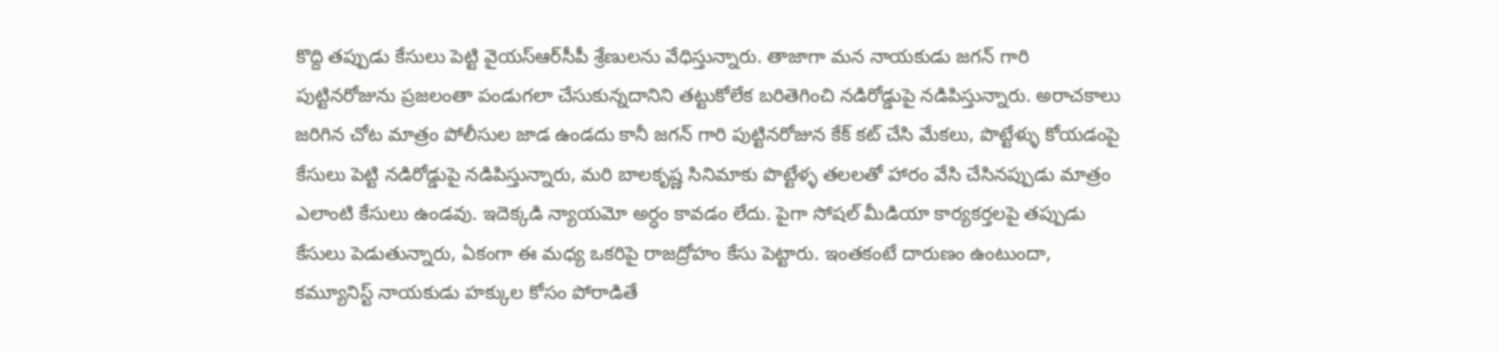కొద్ది తప్పుడు కేసులు పెట్టి వైయ‌స్ఆర్‌సీపీ శ్రేణులను వేధిస్తున్నారు. తాజాగా మన నాయకుడు జగన్ గారి పుట్టినరోజును ప్రజలంతా పండుగలా చేసుకున్నదానిని తట్టుకోలేక బరితెగించి నడిరోడ్డుపై నడిపిస్తున్నారు. అరాచకాలు జరిగిన చోట మాత్రం పోలీసుల జాడ ఉండదు కానీ జగన్‌ గారి పుట్టినరోజున కేక్‌ కట్‌ చేసి మేకలు, పొట్టేళ్ళు కోయడంపై కేసులు పెట్టి నడిరోడ్డుపై నడిపిస్తున్నారు, మరి బాలకృష్ణ సినిమాకు పొట్టేళ్ళ తలలతో హారం వేసి చేసినప్పుడు మాత్రం ఎలాంటి కేసులు ఉండవు. ఇదెక్కడి న్యాయమో అర్ధం కావడం లేదు. పైగా సోషల్ మీడియా కార్యకర్తలపై తప్పుడు కేసులు పెడుతున్నారు, ఏకంగా ఈ మధ్య ఒకరిపై రాజద్రోహం కేసు పెట్టారు. ఇంతకంటే దారుణం ఉంటుందా, కమ్యూనిస్ట్ నాయకుడు హక్కుల కోసం పోరాడితే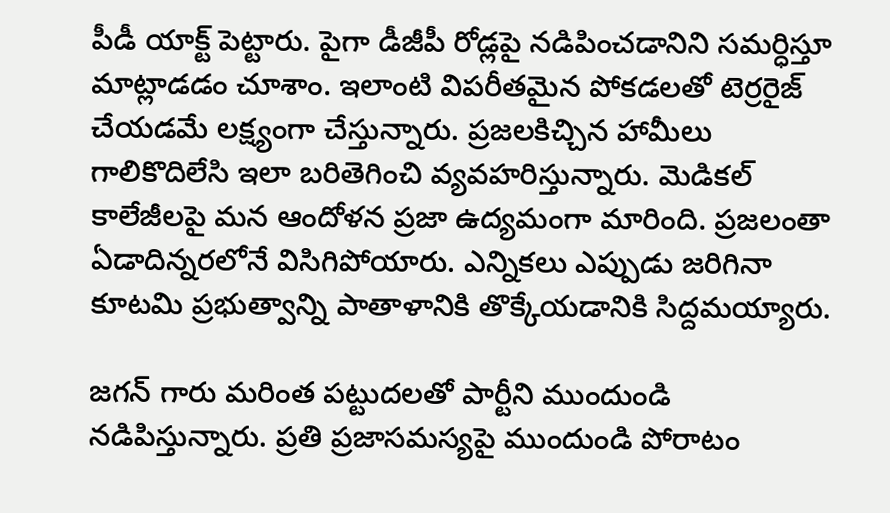పీడీ యాక్ట్ పెట్టారు. పైగా డీజీపీ రోడ్లపై నడిపించడానిని సమర్ధిస్తూ మాట్లాడడం చూశాం. ఇలాంటి విపరీతమైన పోకడలతో టెర్రరైజ్‌ చేయడమే లక్ష్యంగా చేస్తున్నారు. ప్రజలకిచ్చిన హామీలు గాలికొదిలేసి ఇలా బరితెగించి వ్యవహరిస్తున్నారు. మెడికల్ కాలేజీలపై మన ఆందోళన ప్రజా ఉద్యమంగా మారింది. ప్రజలంతా ఏడాదిన్నరలోనే విసిగిపోయారు. ఎన్నికలు ఎప్పుడు జరిగినా కూటమి ప్రభుత్వాన్ని పాతాళానికి తొక్కేయడానికి సిద్దమయ్యారు.

జగన్‌ గారు మరింత పట్టుదలతో పార్టీని ముందుండి నడిపిస్తున్నారు. ప్రతి ప్రజాసమస్యపై ముందుండి పోరాటం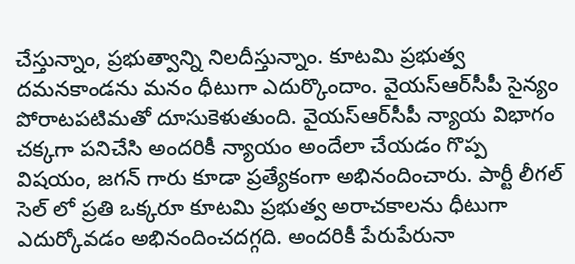చేస్తున్నాం, ప్రభుత్వాన్ని నిలదీస్తున్నాం. కూటమి ప్రభుత్వ దమనకాండను మనం ధీటుగా ఎదుర్కొందాం. వైయ‌స్ఆర్‌సీపీ సైన్యం పోరాటపటిమతో దూసుకెళుతుంది. వైయ‌స్ఆర్‌సీపీ న్యాయ విభాగం చక్కగా పనిచేసి అందరికీ న్యాయం అందేలా చేయడం గొప్ప విషయం, జగన్‌ గారు కూడా ప్రత్యేకంగా అభినందించారు. పార్టీ లీగల్ సెల్ లో ప్రతి ఒక్కరూ కూటమి ప్రభుత్వ అరాచకాలను ధీటుగా ఎదుర్కోవడం అభినందించదగ్గది. అందరికీ పేరుపేరునా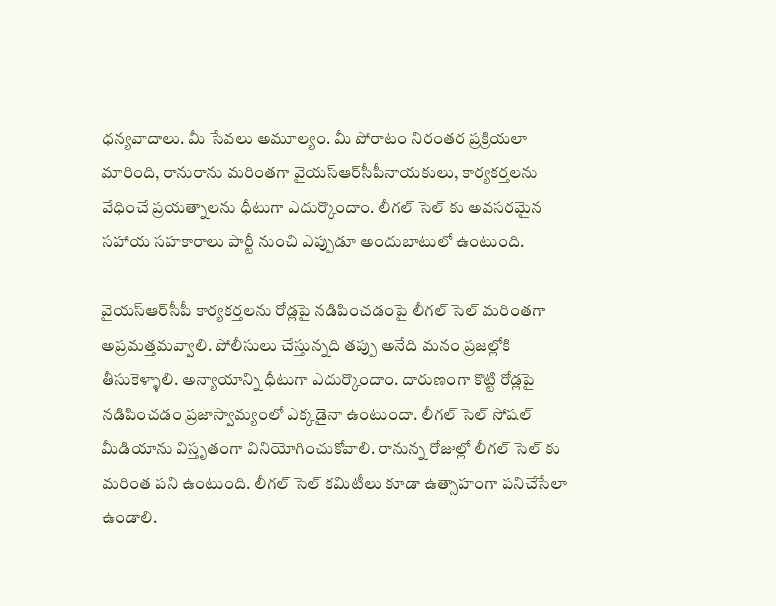ధన్యవాదాలు. మీ సేవలు అమూల్యం. మీ పోరాటం నిరంతర ప్రక్రియలా మారింది, రానురాను మరింతగా వైయ‌స్ఆర్‌సీపీనాయకులు, కార్యకర్తలను వేధించే ప్రయత్నాలను ధీటుగా ఎదుర్కొందాం. లీగల్ సెల్ కు అవసరమైన సహాయ సహకారాలు పార్టీ నుంచి ఎప్పుడూ అందుబాటులో ఉంటుంది.

వైయ‌స్ఆర్‌సీపీ కార్యకర్తలను రోడ్లపై నడిపించడంపై లీగల్ సెల్ మరింతగా అప్రమత్తమవ్వాలి. పోలీసులు చేస్తున్నది తప్పు అనేది మనం ప్రజల్లోకి తీసుకెళ్ళాలి. అన్యాయాన్ని ధీటుగా ఎదుర్కొందాం. దారుణంగా కొట్టి రోడ్లపై నడిపించడం ప్రజాస్వామ్యంలో ఎక్కడైనా ఉంటుందా. లీగల్ సెల్‌ సోషల్ మీడియాను విస్తృతంగా వినియోగించుకోవాలి. రానున్న రోజుల్లో లీగల్‌ సెల్‌ కు మరింత పని ఉంటుంది. లీగల్ సెల్‌ కమిటీలు కూడా ఉత్సాహంగా పనిచేసేలా ఉండాలి.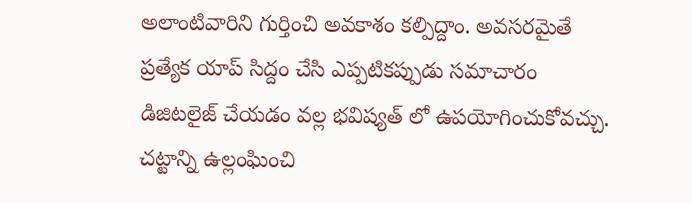అలాంటివారిని గుర్తించి అవకాశం కల్పిద్దాం. అవసరమైతే ప్రత్యేక యాప్‌ సిద్దం చేసి ఎప్పటికప్పుడు సమాచారం డిజిటలైజ్‌ చేయడం వల్ల భవిష్యత్ లో ఉపయోగించుకోవచ్చు. చట్టాన్ని ఉల్లంఘించి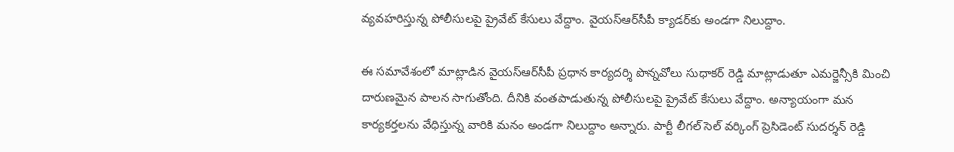వ్యవహరిస్తున్న పోలీసులపై ప్రైవేట్ కేసులు వేద్దాం. వైయ‌స్ఆర్‌సీపీ క్యాడర్‌కు అండగా నిలుద్దాం.

ఈ సమావేశంలో మాట్లాడిన వైయ‌స్ఆర్‌సీపీ ప్రధాన కార్యదర్శి పొన్నవోలు సుధాకర్‌ రెడ్డి మాట్లాడుతూ ఎమర్జెన్సీకి మించి దారుణమైన పాలన సాగుతోంది. దీనికి వంతపాడుతున్న పోలీసులపై ప్రైవేట్ కేసులు వేద్దాం. అన్యాయంగా మన కార్యకర్తలను వేధిస్తున్న వారికి మనం అండగా నిలుద్దాం అన్నారు. పార్టీ లీగల్ సెల్‌ వర్కింగ్‌ ప్రెసిడెంట్‌ సుదర్శన్‌ రెడ్డి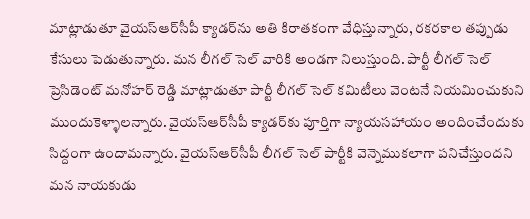మాట్లాడుతూ వైయ‌స్ఆర్‌సీపీ క్యాడర్‌ను అతి కిరాతకంగా వేధిస్తున్నారు, రకరకాల తప్పుడు కేసులు పెడుతున్నారు. మన లీగల్ సెల్‌ వారికి అండగా నిలుస్తుంది. పార్టీ లీగల్‌ సెల్‌ ప్రెసిడెంట్‌ మనోహర్‌ రెడ్డి మాట్లాడుతూ పార్టీ లీగల్ సెల్‌ కమిటీలు వెంటనే నియమించుకుని ముందుకెళ్ళాలన్నారు. వైయ‌స్ఆర్‌సీపీ క్యాడర్‌కు పూర్తిగా న్యాయసహాయం అందించేందుకు సిద్దంగా ఉందామన్నారు. వైయ‌స్ఆర్‌సీపీ లీగల్ సెల్ పార్టీకి వెన్నెముకలాగా పనిచేస్తుందని మన నాయకుడు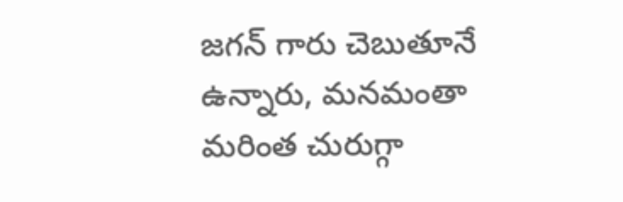జగన్‌ గారు చెబుతూనే ఉన్నారు, మనమంతా మరింత చురుగ్గా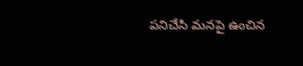పనిచేసి మనపై ఉంచిన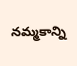నమ్మకాన్ని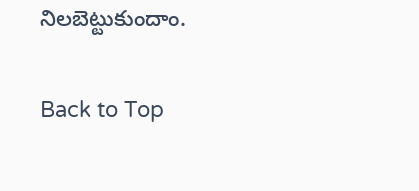నిలబెట్టుకుందాం.

Back to Top